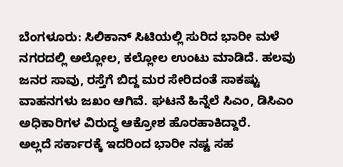ಬೆಂಗಳೂರು: ಸಿಲಿಕಾನ್ ಸಿಟಿಯಲ್ಲಿ ಸುರಿದ ಭಾರೀ ಮಳೆ ನಗರದಲ್ಲಿ ಅಲ್ಲೋಲ, ಕಲ್ಲೋಲ ಉಂಟು ಮಾಡಿದೆ. ಹಲವು ಜನರ ಸಾವು, ರಸ್ತೆಗೆ ಬಿದ್ದ ಮರ ಸೇರಿದಂತೆ ಸಾಕಷ್ಟು ವಾಹನಗಳು ಜಖಂ ಆಗಿವೆ. ಘಟನೆ ಹಿನ್ನೆಲೆ ಸಿಎಂ, ಡಿಸಿಎಂ ಅಧಿಕಾರಿಗಳ ವಿರುದ್ಧ ಆಕ್ರೋಶ ಹೊರಹಾಕಿದ್ದಾರೆ.
ಅಲ್ಲದೆ ಸರ್ಕಾರಕ್ಕೆ ಇದರಿಂದ ಭಾರೀ ನಷ್ಟ ಸಹ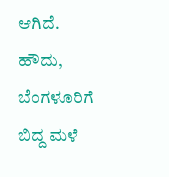ಆಗಿದೆ.
ಹೌದು, ಬೆಂಗಳೂರಿಗೆ ಬಿದ್ದ ಮಳೆ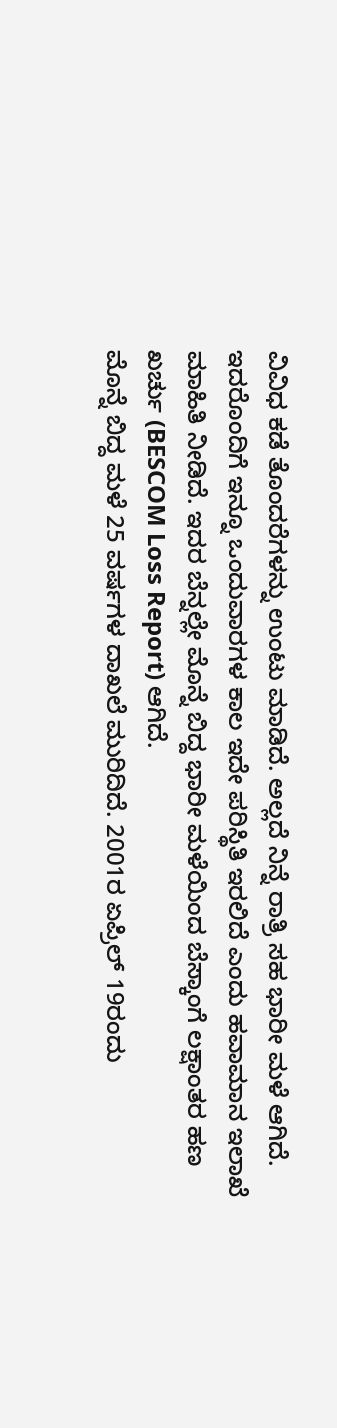ವಿವಿಧ ಕಡೆ ತೊಂದರೆಗಳನ್ನು ಉಂಟು ಮಾಡಿದೆ. ಅಲ್ಲದೆ ನಿನ್ನೆ ರಾತ್ರಿ ಸಹ ಭಾರೀ ಮಳೆ ಆಗಿದೆ. ಇದರೊಂದಿಗೆ ಇನ್ನೂ ಒಂದುವಾರಗಳ ಕಾಲ ಇದೇ ಪರಿಸ್ಥಿತಿ ಇರಲಿದೆ ಎಂದು ಹವಾಮಾನ ಇಲಾಖೆ ಮಾಹಿತಿ ನೀಡಿದೆ. ಇದರ ಬೆನ್ನಲ್ಲೇ ಮೊನ್ನೆ ಬಿದ್ದ ಭಾರೀ ಮಳೆಯಿಂದ ಬೆಸ್ಕಾಂಗೆ ಲಕ್ಷಾಂತರ ಹಣ ಖರ್ಚು (BESCOM Loss Report) ಆಗಿದೆ.
ಮೊನ್ನೆ ಬಿದ್ದ ಮಳೆ 25 ವರ್ಷಗಳ ದಾಖಲೆ ಮುರಿದಿದೆ. 2001ರ ಏಪ್ರಿಲ್ 19ರಂದು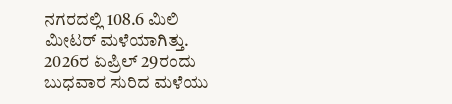ನಗರದಲ್ಲಿ 108.6 ಮಿಲಿ ಮೀಟರ್ ಮಳೆಯಾಗಿತ್ತು. 2026ರ ಏಪ್ರಿಲ್ 29ರಂದು ಬುಧವಾರ ಸುರಿದ ಮಳೆಯು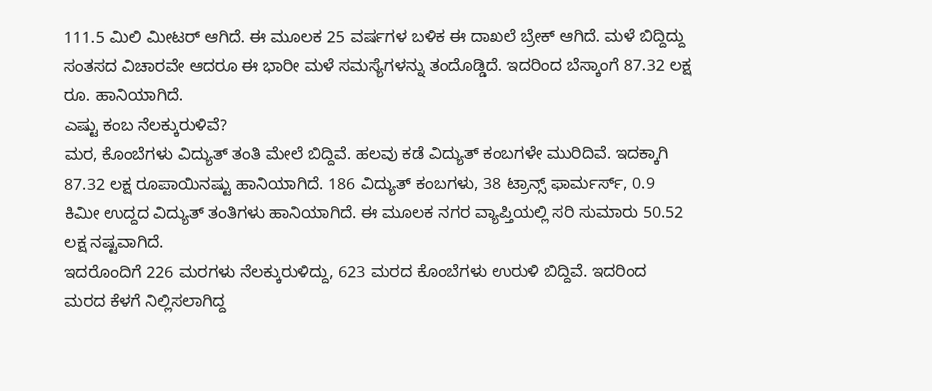111.5 ಮಿಲಿ ಮೀಟರ್ ಆಗಿದೆ. ಈ ಮೂಲಕ 25 ವರ್ಷಗಳ ಬಳಿಕ ಈ ದಾಖಲೆ ಬ್ರೇಕ್ ಆಗಿದೆ. ಮಳೆ ಬಿದ್ದಿದ್ದು ಸಂತಸದ ವಿಚಾರವೇ ಆದರೂ ಈ ಭಾರೀ ಮಳೆ ಸಮಸ್ಯೆಗಳನ್ನು ತಂದೊಡ್ಡಿದೆ. ಇದರಿಂದ ಬೆಸ್ಕಾಂಗೆ 87.32 ಲಕ್ಷ ರೂ. ಹಾನಿಯಾಗಿದೆ.
ಎಷ್ಟು ಕಂಬ ನೆಲಕ್ಕುರುಳಿವೆ?
ಮರ, ಕೊಂಬೆಗಳು ವಿದ್ಯುತ್ ತಂತಿ ಮೇಲೆ ಬಿದ್ದಿವೆ. ಹಲವು ಕಡೆ ವಿದ್ಯುತ್ ಕಂಬಗಳೇ ಮುರಿದಿವೆ. ಇದಕ್ಕಾಗಿ 87.32 ಲಕ್ಷ ರೂಪಾಯಿನಷ್ಟು ಹಾನಿಯಾಗಿದೆ. 186 ವಿದ್ಯುತ್ ಕಂಬಗಳು, 38 ಟ್ರಾನ್ಸ್ ಫಾರ್ಮರ್ಸ್, 0.9 ಕಿಮೀ ಉದ್ದದ ವಿದ್ಯುತ್ ತಂತಿಗಳು ಹಾನಿಯಾಗಿದೆ. ಈ ಮೂಲಕ ನಗರ ವ್ಯಾಪ್ತಿಯಲ್ಲಿ ಸರಿ ಸುಮಾರು 50.52 ಲಕ್ಷ ನಷ್ಟವಾಗಿದೆ.
ಇದರೊಂದಿಗೆ 226 ಮರಗಳು ನೆಲಕ್ಕುರುಳಿದ್ದು, 623 ಮರದ ಕೊಂಬೆಗಳು ಉರುಳಿ ಬಿದ್ದಿವೆ. ಇದರಿಂದ ಮರದ ಕೆಳಗೆ ನಿಲ್ಲಿಸಲಾಗಿದ್ದ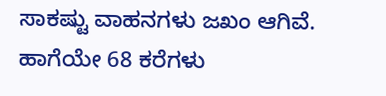ಸಾಕಷ್ಟು ವಾಹನಗಳು ಜಖಂ ಆಗಿವೆ. ಹಾಗೆಯೇ 68 ಕರೆಗಳು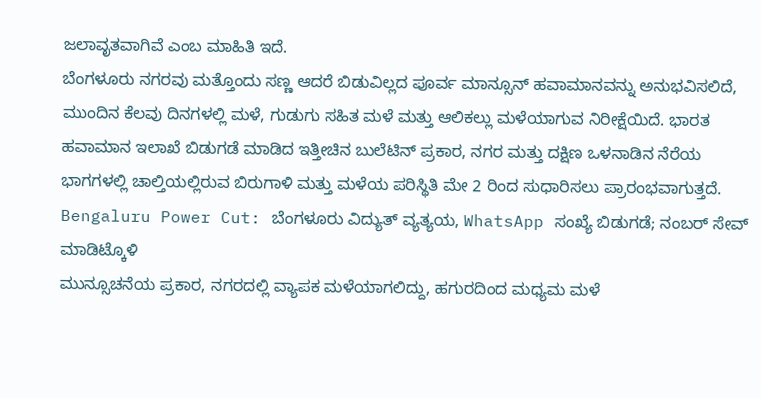ಜಲಾವೃತವಾಗಿವೆ ಎಂಬ ಮಾಹಿತಿ ಇದೆ.
ಬೆಂಗಳೂರು ನಗರವು ಮತ್ತೊಂದು ಸಣ್ಣ ಆದರೆ ಬಿಡುವಿಲ್ಲದ ಪೂರ್ವ ಮಾನ್ಸೂನ್ ಹವಾಮಾನವನ್ನು ಅನುಭವಿಸಲಿದೆ, ಮುಂದಿನ ಕೆಲವು ದಿನಗಳಲ್ಲಿ ಮಳೆ, ಗುಡುಗು ಸಹಿತ ಮಳೆ ಮತ್ತು ಆಲಿಕಲ್ಲು ಮಳೆಯಾಗುವ ನಿರೀಕ್ಷೆಯಿದೆ. ಭಾರತ ಹವಾಮಾನ ಇಲಾಖೆ ಬಿಡುಗಡೆ ಮಾಡಿದ ಇತ್ತೀಚಿನ ಬುಲೆಟಿನ್ ಪ್ರಕಾರ, ನಗರ ಮತ್ತು ದಕ್ಷಿಣ ಒಳನಾಡಿನ ನೆರೆಯ ಭಾಗಗಳಲ್ಲಿ ಚಾಲ್ತಿಯಲ್ಲಿರುವ ಬಿರುಗಾಳಿ ಮತ್ತು ಮಳೆಯ ಪರಿಸ್ಥಿತಿ ಮೇ 2 ರಿಂದ ಸುಧಾರಿಸಲು ಪ್ರಾರಂಭವಾಗುತ್ತದೆ.
Bengaluru Power Cut: ಬೆಂಗಳೂರು ವಿದ್ಯುತ್ ವ್ಯತ್ಯಯ, WhatsApp ಸಂಖ್ಯೆ ಬಿಡುಗಡೆ; ನಂಬರ್ ಸೇವ್ ಮಾಡಿಟ್ಕೊಳಿ
ಮುನ್ಸೂಚನೆಯ ಪ್ರಕಾರ, ನಗರದಲ್ಲಿ ವ್ಯಾಪಕ ಮಳೆಯಾಗಲಿದ್ದು, ಹಗುರದಿಂದ ಮಧ್ಯಮ ಮಳೆ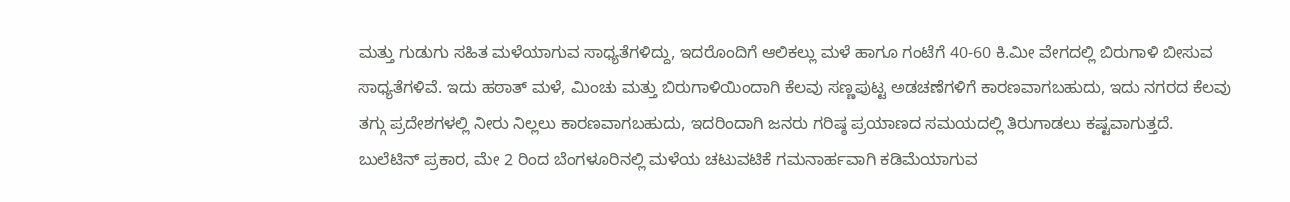ಮತ್ತು ಗುಡುಗು ಸಹಿತ ಮಳೆಯಾಗುವ ಸಾಧ್ಯತೆಗಳಿದ್ದು, ಇದರೊಂದಿಗೆ ಆಲಿಕಲ್ಲು ಮಳೆ ಹಾಗೂ ಗಂಟೆಗೆ 40-60 ಕಿ.ಮೀ ವೇಗದಲ್ಲಿ ಬಿರುಗಾಳಿ ಬೀಸುವ ಸಾಧ್ಯತೆಗಳಿವೆ. ಇದು ಹಠಾತ್ ಮಳೆ, ಮಿಂಚು ಮತ್ತು ಬಿರುಗಾಳಿಯಿಂದಾಗಿ ಕೆಲವು ಸಣ್ಣಪುಟ್ಟ ಅಡಚಣೆಗಳಿಗೆ ಕಾರಣವಾಗಬಹುದು, ಇದು ನಗರದ ಕೆಲವು ತಗ್ಗು ಪ್ರದೇಶಗಳಲ್ಲಿ ನೀರು ನಿಲ್ಲಲು ಕಾರಣವಾಗಬಹುದು, ಇದರಿಂದಾಗಿ ಜನರು ಗರಿಷ್ಠ ಪ್ರಯಾಣದ ಸಮಯದಲ್ಲಿ ತಿರುಗಾಡಲು ಕಷ್ಟವಾಗುತ್ತದೆ.
ಬುಲೆಟಿನ್ ಪ್ರಕಾರ, ಮೇ 2 ರಿಂದ ಬೆಂಗಳೂರಿನಲ್ಲಿ ಮಳೆಯ ಚಟುವಟಿಕೆ ಗಮನಾರ್ಹವಾಗಿ ಕಡಿಮೆಯಾಗುವ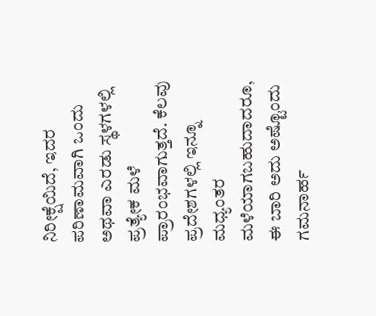ನಿರೀಕ್ಷೆಯಿದೆ, ಇದರ ಪರಿಣಾಮವಾಗಿ ಒಂದು ಅಥವಾ ಎರಡು ಸ್ಥಳಗಳಲ್ಲಿ ಪ್ರತ್ಯೇಕ ಮಳೆ ಪ್ರಾರಂಭವಾಗುತ್ತದೆ. ಕೆಲವು ಪ್ರದೇಶಗಳಲ್ಲಿ ಇನ್ನೂ ಮಧ್ಯಂತರ ಮಳೆಯಾಗಬಹುದಾದರೂ, ಈ ಬಾರಿ ಅದು ಅಷ್ಟೊಂದು ಗಮನಾರ್ಹ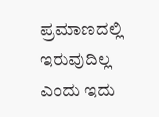ಪ್ರಮಾಣದಲ್ಲಿ ಇರುವುದಿಲ್ಲ ಎಂದು ಇದು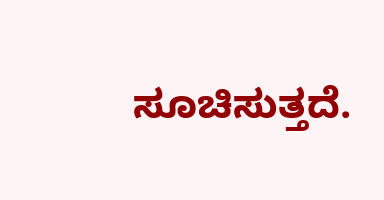ಸೂಚಿಸುತ್ತದೆ.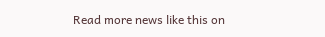Read more news like this on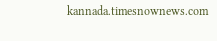kannada.timesnownews.com